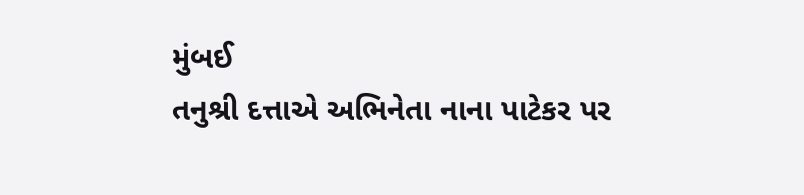મુંબઈ
તનુશ્રી દત્તાએ અભિનેતા નાના પાટેકર પર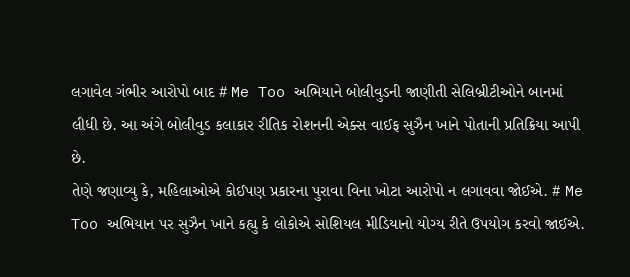લગાવેલ ગંભીર આરોપો બાદ # Me Too અભિયાને બોલીવુડની જાણીતી સેલિબ્રીટીઓને બાનમાં લીધી છે. આ અંગે બોલીવુડ કલાકાર રીતિક રોશનની એક્સ વાઈફ સુઝૈન ખાને પોતાની પ્રતિક્રિયા આપી છે.
તેણે જણાવ્યુ કે, મહિલાઓએ કોઈપણ પ્રકારના પુરાવા વિના ખોટા આરોપો ન લગાવવા જોઈએ. # Me Too અભિયાન પર સુઝૈન ખાને કહ્યુ કે લોકોએ સોશિયલ મીડિયાનો યોગ્ય રીતે ઉપયોગ કરવો જાઈએ.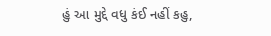હું આ મુદ્દે વધુ કંઈ નહીં કહુ,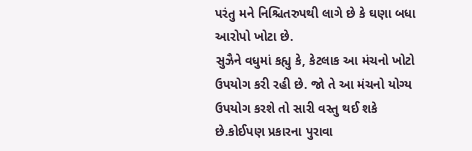પરંતુ મને નિશ્ચિતરુપથી લાગે છે કે ઘણા બધા આરોપો ખોટા છે.
સુઝૈને વધુમાં કહ્યુ કે, કેટલાક આ મંચનો ખોટો ઉપયોગ કરી રહી છે. જો તે આ મંચનો યોગ્ય ઉપયોગ કરશે તો સારી વસ્તુ થઈ શકે છે.કોઈપણ પ્રકારના પુરાવા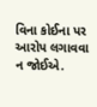વિના કોઈના પર આરોપ લગાવવા ન જોઈએ.